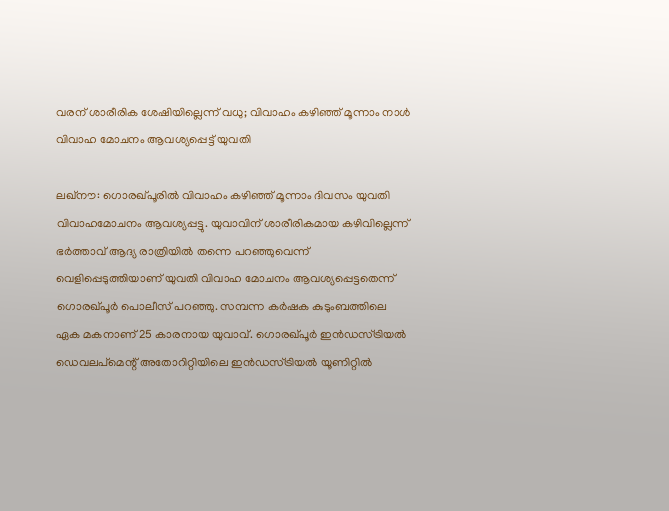വരന് ശാരീരിക ശേഷിയില്ലെന്ന് വധു; വിവാഹം കഴിഞ്ഞ് മൂന്നാം നാള്‍ വിവാഹ മോചനം ആവശ്യപ്പെട്ട് യുവതി

ലഖ്നൗ: ഗൊരഖ്പൂരില്‍ വിവാഹം കഴിഞ്ഞ് മൂന്നാം ദിവസം യുവതി വിവാഹമോചനം ആവശ്യപ്പട്ടു. യുവാവിന് ശാരീരികമായ കഴിവില്ലെന്ന് ഭര്‍ത്താവ് ആദ്യ രാത്രിയില്‍ തന്നെ പറഞ്ഞുവെന്ന് വെളിപ്പെടുത്തിയാണ് യുവതി വിവാഹ മോചനം ആവശ്യപ്പെട്ടതെന്ന് ഗൊരഖ്പൂര്‍ പൊലീസ് പറഞ്ഞു. സമ്പന്ന കര്‍ഷക കുടുംബത്തിലെ ഏക മകനാണ് 25 കാരനായ യുവാവ്. ഗൊരഖ്പൂര്‍ ഇന്‍ഡസ്ട്രിയല്‍ ഡെവലപ്മെന്റ് അതോറിറ്റിയിലെ ഇന്‍ഡസ്ട്രിയല്‍ യൂണിറ്റില്‍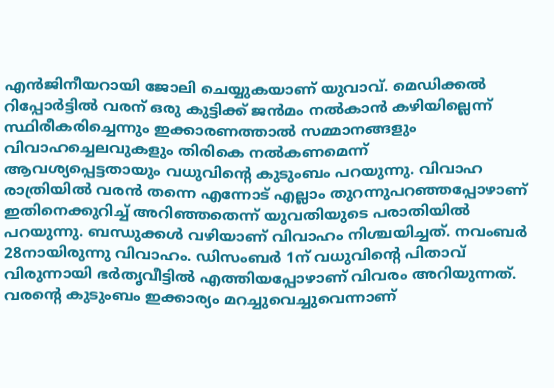എന്‍ജിനീയറായി ജോലി ചെയ്യുകയാണ് യുവാവ്. മെഡിക്കല്‍ റിപ്പോര്‍ട്ടില്‍ വരന് ഒരു കുട്ടിക്ക് ജന്‍മം നല്‍കാന്‍ കഴിയില്ലെന്ന് സ്ഥിരീകരിച്ചെന്നും ഇക്കാരണത്താല്‍ സമ്മാനങ്ങളും വിവാഹച്ചെലവുകളും തിരികെ നല്‍കണമെന്ന് ആവശ്യപ്പെട്ടതായും വധുവിന്റെ കുടുംബം പറയുന്നു. വിവാഹ രാത്രിയില്‍ വരന്‍ തന്നെ എന്നോട് എല്ലാം തുറന്നുപറഞ്ഞപ്പോഴാണ് ഇതിനെക്കുറിച്ച് അറിഞ്ഞതെന്ന് യുവതിയുടെ പരാതിയില്‍ പറയുന്നു. ബന്ധുക്കള്‍ വഴിയാണ് വിവാഹം നിശ്ചയിച്ചത്. നവംബര്‍ 28നായിരുന്നു വിവാഹം. ഡിസംബര്‍ 1ന് വധുവിന്റെ പിതാവ് വിരുന്നായി ഭര്‍തൃവീട്ടില്‍ എത്തിയപ്പോഴാണ് വിവരം അറിയുന്നത്. വരന്റെ കുടുംബം ഇക്കാര്യം മറച്ചുവെച്ചുവെന്നാണ്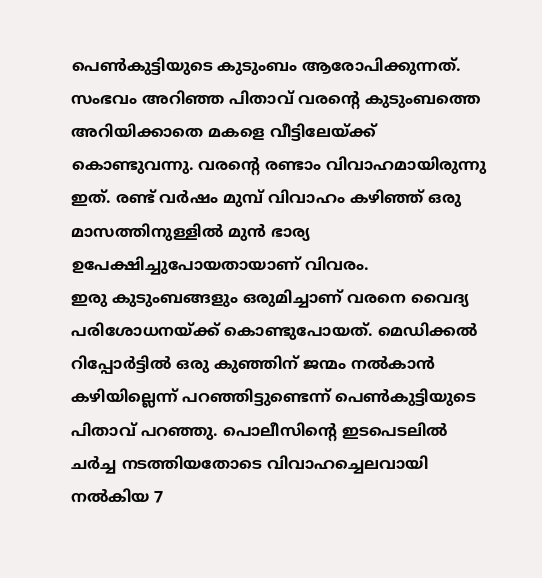പെണ്‍കുട്ടിയുടെ കുടുംബം ആരോപിക്കുന്നത്. സംഭവം അറിഞ്ഞ പിതാവ് വരന്റെ കുടുംബത്തെ അറിയിക്കാതെ മകളെ വീട്ടിലേയ്ക്ക് കൊണ്ടുവന്നു. വരന്റെ രണ്ടാം വിവാഹമായിരുന്നു ഇത്. രണ്ട് വര്‍ഷം മുമ്പ് വിവാഹം കഴിഞ്ഞ് ഒരു മാസത്തിനുള്ളില്‍ മുന്‍ ഭാര്യ ഉപേക്ഷിച്ചുപോയതായാണ് വിവരം.
ഇരു കുടുംബങ്ങളും ഒരുമിച്ചാണ് വരനെ വൈദ്യ പരിശോധനയ്ക്ക് കൊണ്ടുപോയത്. മെഡിക്കല്‍ റിപ്പോര്‍ട്ടില്‍ ഒരു കുഞ്ഞിന് ജന്മം നല്‍കാന്‍ കഴിയില്ലെന്ന് പറഞ്ഞിട്ടുണ്ടെന്ന് പെണ്‍കുട്ടിയുടെ പിതാവ് പറഞ്ഞു. പൊലീസിന്റെ ഇടപെടലില്‍ ചര്‍ച്ച നടത്തിയതോടെ വിവാഹച്ചെലവായി നല്‍കിയ 7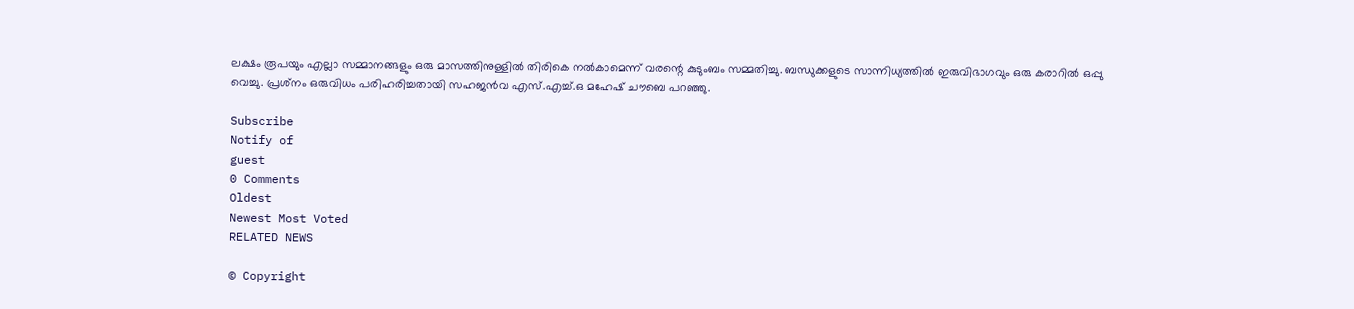ലക്ഷം രൂപയും എല്ലാ സമ്മാനങ്ങളും ഒരു മാസത്തിനുള്ളില്‍ തിരികെ നല്‍കാമെന്ന് വരന്റെ കുടുംബം സമ്മതിച്ചു. ബന്ധുക്കളുടെ സാന്നിധ്യത്തില്‍ ഇരുവിഭാഗവും ഒരു കരാറില്‍ ഒപ്പു വെച്ചു. പ്രശ്‌നം ഒരുവിധം പരിഹരിച്ചതായി സഹജന്‍വ എസ്.എച്ച്.ഒ മഹേഷ് ചൗബെ പറഞ്ഞു.

Subscribe
Notify of
guest
0 Comments
Oldest
Newest Most Voted
RELATED NEWS

© Copyright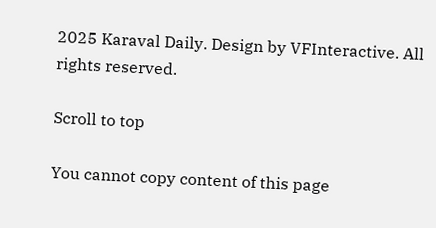2025 Karaval Daily. Design by VFInteractive. All rights reserved.

Scroll to top

You cannot copy content of this page